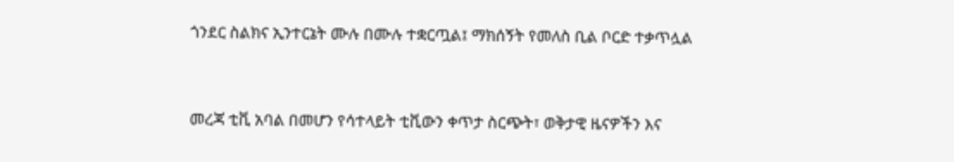ጎንደር ስልክና ኢንተርኔት ሙሉ በሙሉ ተቋርጧል፤ ማክሰኝት የመለስ ቢል ቦርድ ተቃጥሏል


መረጃ ቲቪ አባል በመሆን የሳተላይት ቲቪውን ቀጥታ ስርጭት፣ ወቅታዊ ዜናዎችን እና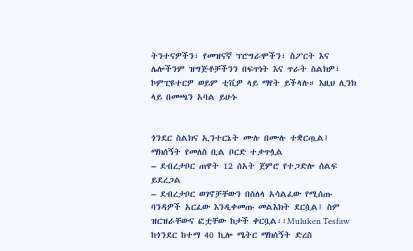ትንተናዎችን፣ የመዝናኛ ፕሮግራሞችን፣ ስፖርት እና ሌሎችንም ዝግጅቶቻችንን በፍጥነት እና ጥራት ስልክዎ፣ ኮምፒዩተርዎ ወይም ቲቪዎ ላይ ማየት ይችላሉ። እዚህ ሊንክ ላይ በመጫን አባል ይሁኑ


ጎንደር ስልክና ኢንተርኔት ሙሉ በሙሉ ተቋርጧል፤ ማክሰኝት የመለስ ቢል ቦርድ ተቃጥሏል
– ደብረታቦር ጠዋት 12 ሰአት ጀምሮ የተጋድሎ ሰልፍ ይደረጋል
– ደብረታቦር ወገኖቻቸውን በስለላ አሳልፈው የሚሰጡ ባንዳዎች አርፈው እንዲቀመጡ መልእክት ደርሷል፤ ስም ዝርዝራቸውና ፎቷቸው ከታች ቀርቧል፡፡Muluken Tesfaw
ከጎንደር ከተማ 40 ኪሎ ሜትር ማክሰኝት ድረስ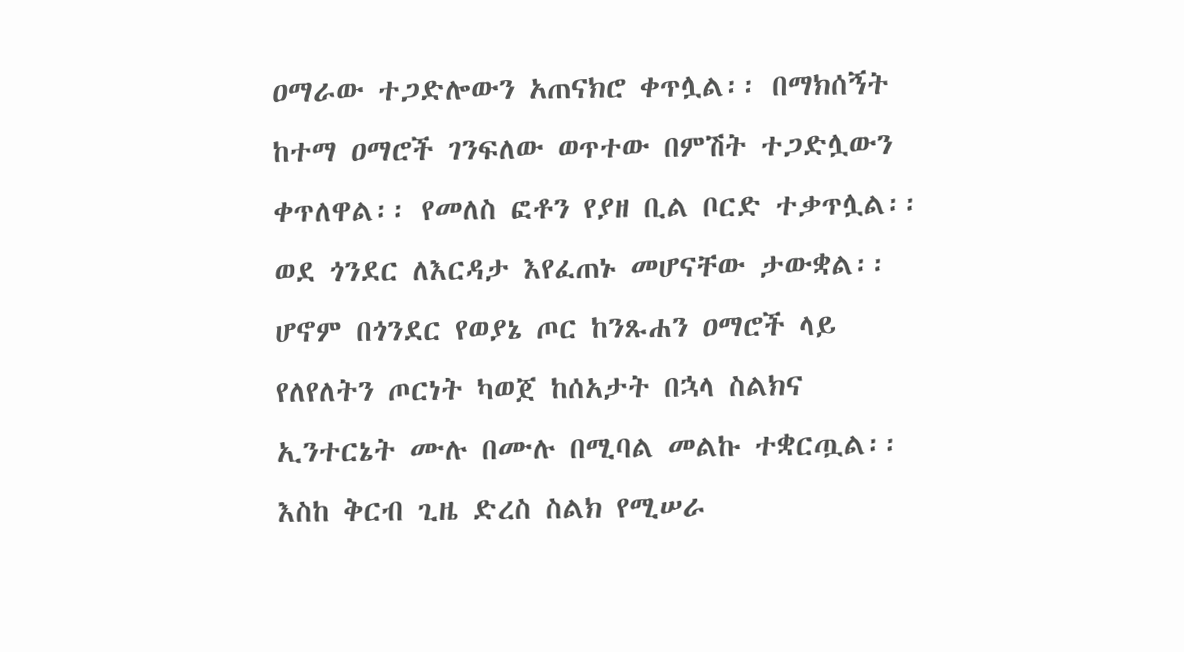ዐማራው ተጋድሎውን አጠናክሮ ቀጥሏል፡፡ በማክሰኝት ከተማ ዐማሮች ገንፍለው ወጥተው በምሽት ተጋድሏውን ቀጥለዋል፡፡ የመለስ ፎቶን የያዘ ቢል ቦርድ ተቃጥሏል፡፡ ወደ ጎንደር ለእርዳታ እየፈጠኑ መሆናቸው ታውቋል፡፡
ሆኖም በጎንደር የወያኔ ጦር ከንጹሐን ዐማሮች ላይ የለየለትን ጦርነት ካወጀ ከሰአታት በኋላ ስልክና ኢንተርኔት ሙሉ በሙሉ በሚባል መልኩ ተቋርጧል፡፡ እስከ ቅርብ ጊዜ ድረስ ስልክ የሚሠራ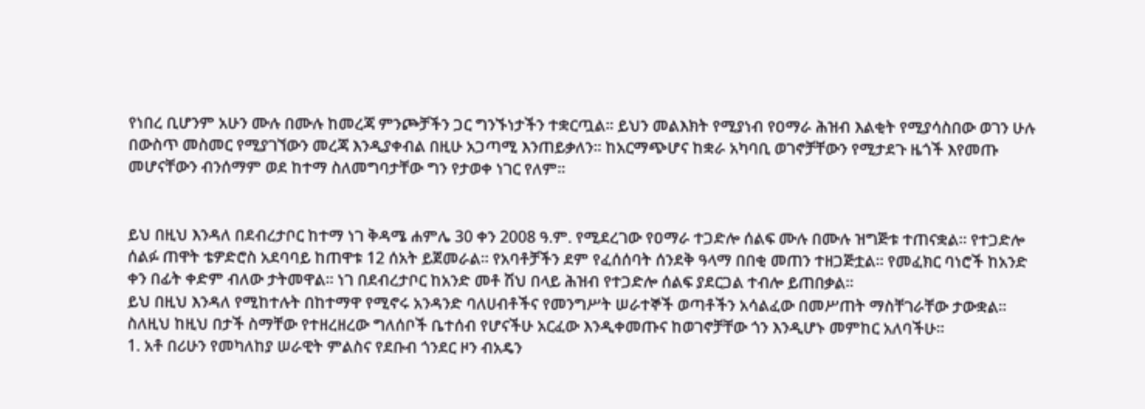የነበረ ቢሆንም አሁን ሙሉ በሙሉ ከመረጃ ምንጮቻችን ጋር ግንኙነታችን ተቋርጧል፡፡ ይህን መልእክት የሚያነብ የዐማራ ሕዝብ እልቂት የሚያሳስበው ወገን ሁሉ በውስጥ መስመር የሚያገኘውን መረጃ እንዲያቀብል በዚሁ አጋጣሚ እንጠይቃለን፡፡ ከአርማጭሆና ከቋራ አካባቢ ወገኖቻቸውን የሚታደጉ ዜጎች እየመጡ መሆናቸውን ብንሰማም ወደ ከተማ ስለመግባታቸው ግን የታወቀ ነገር የለም፡፡


ይህ በዚህ እንዳለ በደብረታቦር ከተማ ነገ ቅዳሜ ሐምሌ 30 ቀን 2008 ዓ.ም. የሚደረገው የዐማራ ተጋድሎ ሰልፍ ሙሉ በሙሉ ዝግጅቱ ተጠናቋል፡፡ የተጋድሎ ሰልፉ ጠዋት ቴዎድሮስ አደባባይ ከጠዋቱ 12 ሰአት ይጀመራል፡፡ የአባቶቻችን ደም የፈሰሰባት ሰንደቅ ዓላማ በበቂ መጠን ተዘጋጅቷል፡፡ የመፈክር ባነሮች ከአንድ ቀን በፊት ቀድም ብለው ታትመዋል፡፡ ነገ በደብረታቦር ከአንድ መቶ ሽህ በላይ ሕዝብ የተጋድሎ ሰልፍ ያደርጋል ተብሎ ይጠበቃል፡፡
ይህ በዚህ እንዳለ የሚከተሉት በከተማዋ የሚኖሩ አንዳንድ ባለሀብቶችና የመንግሥት ሠራተኞች ወጣቶችን አሳልፈው በመሥጠት ማስቸገራቸው ታውቋል፡፡ ስለዚህ ከዚህ በታች ስማቸው የተዘረዘረው ግለሰቦች ቤተሰብ የሆናችሁ አርፈው እንዲቀመጡና ከወገኖቻቸው ጎን እንዲሆኑ መምከር አለባችሁ፡፡
1. አቶ በሪሁን የመካለከያ ሠራዊት ምልስና የደቡብ ጎንደር ዞን ብአዴን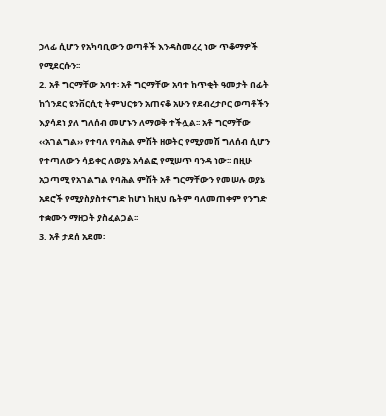ኃላፊ ሲሆን የአካባቢውን ወጣቶች እንዳስመረረ ነው ጥቆማዎች የሚደርሱን፡፡
2. አቶ ግርማቸው አባተ፡ አቶ ግርማቸው አባተ ከጥቂት ዓመታት በፊት ከጎንደር ዩንቨርሲቲ ትምህርቱን አጠናቆ አሁን የደብረታቦር ወጣቶችን እያሳደነ ያለ ግለሰብ መሆኑን ለማወቅ ተችሏል፡፡ አቶ ግርማቸው ‹‹አገልግል›› የተባለ የባሕል ምሽት ዘወትር የሚያመሽ ግለሰብ ሲሆን የተጣለውን ሳይቀር ለወያኔ አሳልፎ የሚሠጥ ባንዳ ነው፡፡ በዚሁ አጋጣሚ የአገልግል የባሕል ምሽት አቶ ግርማቸውን የመሠሉ ወያኔ አደሮች የሚያስያስተናግድ ከሆነ ከዚህ ቤትም ባለመጠቀም የንግድ ተቋሙን ማዘጋት ያስፈልጋል፡፡
3. አቶ ታደሰ አደመ፡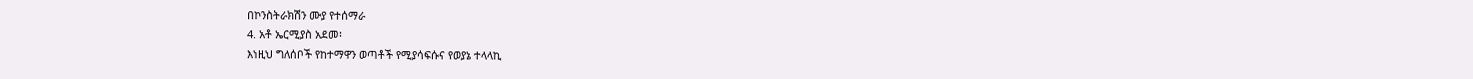በኮንስትራክሽን ሙያ የተሰማራ
4. አቶ ኤርሚያስ አደመ፡
እነዚህ ግለሰቦች የከተማዋን ወጣቶች የሚያሳፍሱና የወያኔ ተላላኪ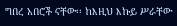ግበረ አበሮች ናቸው፡፡ ከእዚህ እኩይ ሥራቸው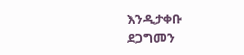እንዲታቀቡ ደጋግመን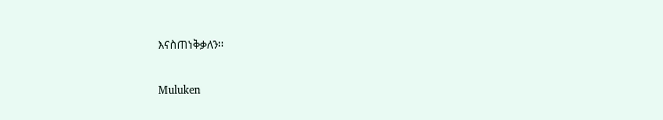እናስጠነቅቃለን፡፡

Muluken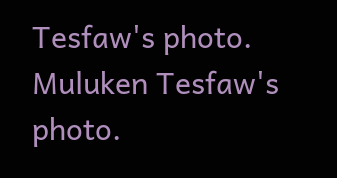Tesfaw's photo.
Muluken Tesfaw's photo.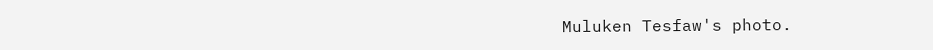Muluken Tesfaw's photo.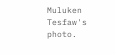Muluken Tesfaw's photo.